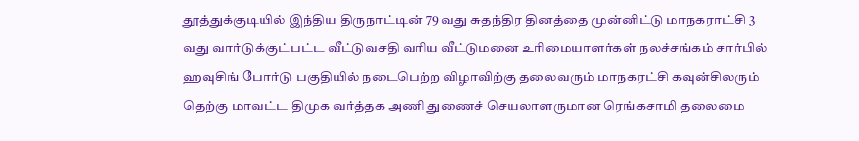தூத்துக்குடியில் இந்திய திருநாட்டின் 79 வது சுதந்திர தினத்தை முன்னிட்டு மாநகராட்சி 3 வது வார்டுக்குட்பட்ட வீட்டுவசதி வாிய வீட்டுமனை உாிமையாளர்கள் நலச்சங்கம் சார்பில் ஹவுசிங் போர்டு பகுதியில் நடைபெற்ற விழாவிற்கு தலைவரும் மாநகரட்சி கவுன்சிலரும் தெற்கு மாவட்ட திமுக வர்த்தக அணி துணைச் செயலாளருமான ரெங்கசாமி தலைமை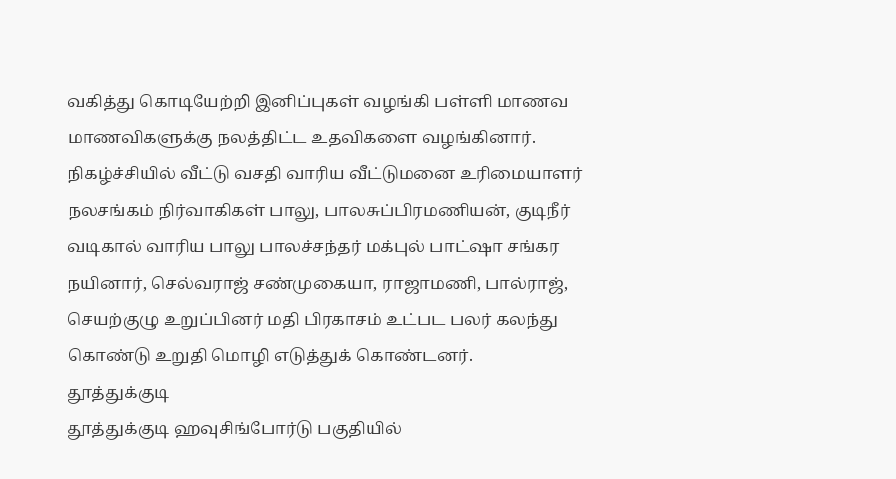வகித்து கொடியேற்றி இனிப்புகள் வழங்கி பள்ளி மாணவ மாணவிகளுக்கு நலத்திட்ட உதவிகளை வழங்கினார்.
நிகழ்ச்சியில் வீட்டு வசதி வாரிய வீட்டுமனை உரிமையாளர் நலசங்கம் நிர்வாகிகள் பாலு, பாலசுப்பிரமணியன், குடிநீர் வடிகால் வாரிய பாலு பாலச்சந்தர் மக்புல் பாட்ஷா சங்கர நயினார், செல்வராஜ் சண்முகையா, ராஜாமணி, பால்ராஜ், செயற்குழு உறுப்பினர் மதி பிரகாசம் உட்பட பலர் கலந்து கொண்டு உறுதி மொழி எடுத்துக் கொண்டனர்.
தூத்துக்குடி
தூத்துக்குடி ஹவுசிங்போர்டு பகுதியில்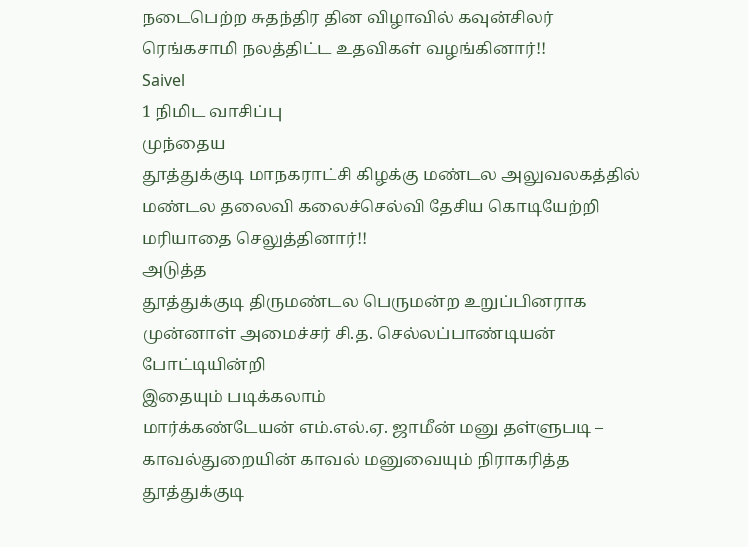நடைபெற்ற சுதந்திர தின விழாவில் கவுன்சிலர் ரெங்கசாமி நலத்திட்ட உதவிகள் வழங்கினார்!!
Saivel
1 நிமிட வாசிப்பு
முந்தைய
தூத்துக்குடி மாநகராட்சி கிழக்கு மண்டல அலுவலகத்தில் மண்டல தலைவி கலைச்செல்வி தேசிய கொடியேற்றி மரியாதை செலுத்தினார்!!
அடுத்த
தூத்துக்குடி திருமண்டல பெருமன்ற உறுப்பினராக முன்னாள் அமைச்சர் சி.த. செல்லப்பாண்டியன் போட்டியின்றி
இதையும் படிக்கலாம்
மார்க்கண்டேயன் எம்.எல்.ஏ. ஜாமீன் மனு தள்ளுபடி – காவல்துறையின் காவல் மனுவையும் நிராகரித்த தூத்துக்குடி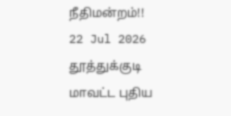நீதிமன்றம்!!
22 Jul 2026
தூத்துக்குடி மாவட்ட புதிய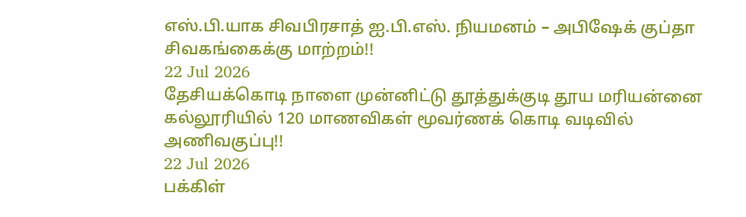எஸ்.பி.யாக சிவபிரசாத் ஐ.பி.எஸ். நியமனம் – அபிஷேக் குப்தா சிவகங்கைக்கு மாற்றம்!!
22 Jul 2026
தேசியக்கொடி நாளை முன்னிட்டு தூத்துக்குடி தூய மரியன்னை கல்லூரியில் 120 மாணவிகள் மூவர்ணக் கொடி வடிவில் அணிவகுப்பு!!
22 Jul 2026
பக்கிள்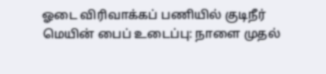ஓடை விரிவாக்கப் பணியில் குடிநீர் மெயின் பைப் உடைப்பு: நாளை முதல்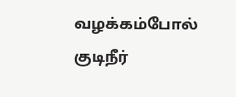வழக்கம்போல் குடிநீர்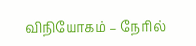விநியோகம் – நேரில்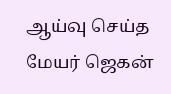ஆய்வு செய்த மேயர் ஜெகன்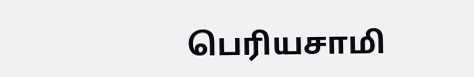பெரியசாமி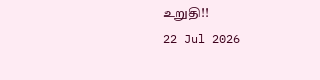உறுதி!!
22 Jul 2026